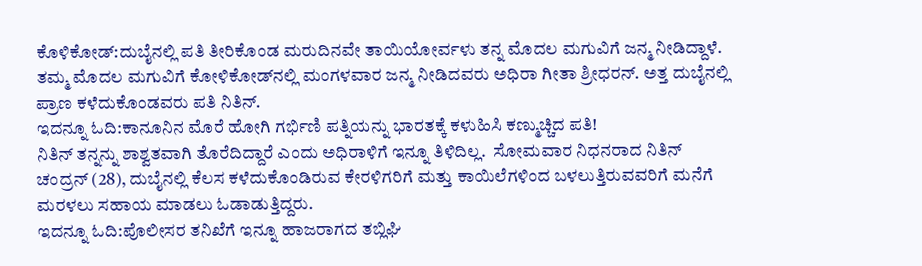ಕೊಳಿಕೋಡ್:ದುಬೈನಲ್ಲಿ ಪತಿ ತೀರಿಕೊಂಡ ಮರುದಿನವೇ ತಾಯಿಯೋರ್ವಳು ತನ್ನ ಮೊದಲ ಮಗುವಿಗೆ ಜನ್ಮ ನೀಡಿದ್ದಾಳೆ.  ತಮ್ಮ ಮೊದಲ ಮಗುವಿಗೆ ಕೋಳಿಕೋಡ್‌ನಲ್ಲಿ ಮಂಗಳವಾರ ಜನ್ಮ ನೀಡಿದವರು ಅಧಿರಾ ಗೀತಾ ಶ್ರೀಧರನ್. ಅತ್ತ ದುಬೈನಲ್ಲಿ ಪ್ರಾಣ ಕಳೆದುಕೊಂಡವರು ಪತಿ ನಿತಿನ್.
ಇದನ್ನೂ ಓದಿ:ಕಾನೂನಿನ ಮೊರೆ ಹೋಗಿ ಗರ್ಭಿಣಿ ಪತ್ನಿಯನ್ನು ಭಾರತಕ್ಕೆ ಕಳುಹಿಸಿ ಕಣ್ಮುಚ್ಚಿದ ಪತಿ!
ನಿತಿನ್ ತನ್ನನ್ನು ಶಾಶ್ವತವಾಗಿ ತೊರೆದಿದ್ದಾರೆ ಎಂದು ಅಧಿರಾಳಿಗೆ ಇನ್ನೂ ತಿಳಿದಿಲ್ಲ.  ಸೋಮವಾರ ನಿಧನರಾದ ನಿತಿನ್ ಚಂದ್ರನ್ (28), ದುಬೈನಲ್ಲಿ ಕೆಲಸ ಕಳೆದುಕೊಂಡಿರುವ ಕೇರಳಿಗರಿಗೆ ಮತ್ತು ಕಾಯಿಲೆಗಳಿಂದ ಬಳಲುತ್ತಿರುವವರಿಗೆ ಮನೆಗೆ ಮರಳಲು ಸಹಾಯ ಮಾಡಲು ಓಡಾಡುತ್ತಿದ್ದರು.
ಇದನ್ನೂ ಓದಿ:ಪೊಲೀಸರ ತನಿಖೆಗೆ ಇನ್ನೂ ಹಾಜರಾಗದ ತಬ್ಲಿಘಿ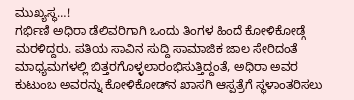ಮುಖ್ಯಸ್ಥ…!
ಗರ್ಭಿಣಿ ಅಧಿರಾ ಡೆಲಿವರಿಗಾಗಿ ಒಂದು ತಿಂಗಳ ಹಿಂದೆ ಕೋಳಿಕೋಡ್ಗೆ ಮರಳಿದ್ದರು. ಪತಿಯ ಸಾವಿನ ಸುದ್ದಿ ಸಾಮಾಜಿಕ ಜಾಲ ಸೇರಿದಂತೆ ಮಾಧ್ಯಮಗಳಲ್ಲಿ ಬಿತ್ತರಗೊಳ್ಳಲಾರಂಭಿಸುತ್ತಿದ್ದಂತೆ, ಅಧಿರಾ ಅವರ ಕುಟುಂಬ ಅವರನ್ನು ಕೋಳಿಕೋಡ್‌ನ ಖಾಸಗಿ ಆಸ್ಪತ್ರೆಗೆ ಸ್ಥಳಾಂತರಿಸಲು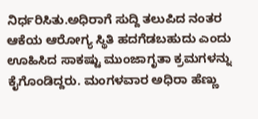ನಿರ್ಧರಿಸಿತು.ಅಧಿರಾಗೆ ಸುದ್ದಿ ತಲುಪಿದ ನಂತರ ಆಕೆಯ ಆರೋಗ್ಯ ಸ್ಥಿತಿ ಹದಗೆಡಬಹುದು ಎಂದು ಊಹಿಸಿದ ಸಾಕಷ್ಟು ಮುಂಜಾಗೃತಾ ಕ್ರಮಗಳನ್ನು ಕೈಗೊಂಡಿದ್ದರು. ಮಂಗಳವಾರ ಅಧಿರಾ ಹೆಣ್ಣು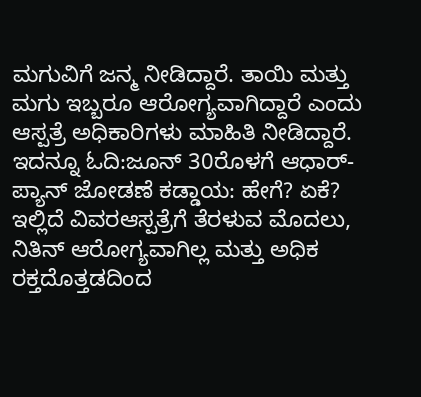ಮಗುವಿಗೆ ಜನ್ಮ ನೀಡಿದ್ದಾರೆ. ತಾಯಿ ಮತ್ತು ಮಗು ಇಬ್ಬರೂ ಆರೋಗ್ಯವಾಗಿದ್ದಾರೆ ಎಂದು ಆಸ್ಪತ್ರೆ ಅಧಿಕಾರಿಗಳು ಮಾಹಿತಿ ನೀಡಿದ್ದಾರೆ.
ಇದನ್ನೂ ಓದಿ:ಜೂನ್ 30ರೊಳಗೆ ಆಧಾರ್- ಪ್ಯಾನ್ ಜೋಡಣೆ ಕಡ್ಡಾಯ: ಹೇಗೆ? ಏಕೆ? ಇಲ್ಲಿದೆ ವಿವರಆಸ್ಪತ್ರೆಗೆ ತೆರಳುವ ಮೊದಲು, ನಿತಿನ್ ಆರೋಗ್ಯವಾಗಿಲ್ಲ ಮತ್ತು ಅಧಿಕ ರಕ್ತದೊತ್ತಡದಿಂದ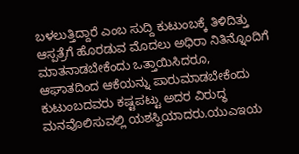ಬಳಲುತ್ತಿದ್ದಾರೆ ಎಂಬ ಸುದ್ದಿ ಕುಟುಂಬಕ್ಕೆ ತಿಳಿದಿತ್ತು ಆಸ್ಪತ್ರೆಗೆ ಹೊರಡುವ ಮೊದಲು ಅಧಿರಾ ನಿತಿನ್ನೊಂದಿಗೆ ಮಾತನಾಡಬೇಕೆಂದು ಒತ್ತಾಯಿಸಿದರೂ, ಆಘಾತದಿಂದ ಆಕೆಯನ್ನು ಪಾರುಮಾಡಬೇಕೆಂದು ಕುಟುಂಬದವರು ಕಷ್ಟಪಟ್ಟು ಅದರ ವಿರುದ್ಧ ಮನವೊಲಿಸುವಲ್ಲಿ ಯಶಸ್ವಿಯಾದರು.ಯುಎಇಯ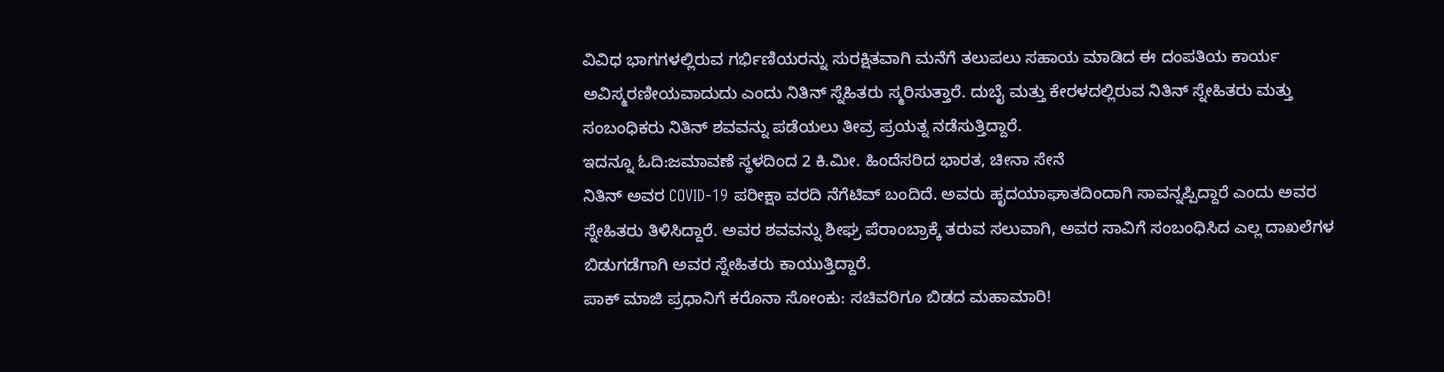ವಿವಿಧ ಭಾಗಗಳಲ್ಲಿರುವ ಗರ್ಭಿಣಿಯರನ್ನು ಸುರಕ್ಷಿತವಾಗಿ ಮನೆಗೆ ತಲುಪಲು ಸಹಾಯ ಮಾಡಿದ ಈ ದಂಪತಿಯ ಕಾರ್ಯ ಅವಿಸ್ಮರಣೀಯವಾದುದು ಎಂದು ನಿತಿನ್ ಸ್ನೆಹಿತರು ಸ್ಮರಿಸುತ್ತಾರೆ. ದುಬೈ ಮತ್ತು ಕೇರಳದಲ್ಲಿರುವ ನಿತಿನ್ ಸ್ನೇಹಿತರು ಮತ್ತು ಸಂಬಂಧಿಕರು ನಿತಿನ್ ಶವವನ್ನು ಪಡೆಯಲು ತೀವ್ರ ಪ್ರಯತ್ನ ನಡೆಸುತ್ತಿದ್ದಾರೆ.
ಇದನ್ನೂ ಓದಿ:ಜಮಾವಣೆ ಸ್ಥಳದಿಂದ 2 ಕಿ.ಮೀ. ಹಿಂದೆಸರಿದ ಭಾರತ, ಚೀನಾ ಸೇನೆ
ನಿತಿನ್ ಅವರ COVID-19 ಪರೀಕ್ಷಾ ವರದಿ ನೆಗೆಟಿವ್ ಬಂದಿದೆ. ಅವರು ಹೃದಯಾಘಾತದಿಂದಾಗಿ ಸಾವನ್ನಪ್ಪಿದ್ದಾರೆ ಎಂದು ಅವರ ಸ್ನೇಹಿತರು ತಿಳಿಸಿದ್ದಾರೆ. ಅವರ ಶವವನ್ನು ಶೀಘ್ರ ಪೆರಾಂಬ್ರಾಕ್ಕೆ ತರುವ ಸಲುವಾಗಿ, ಅವರ ಸಾವಿಗೆ ಸಂಬಂಧಿಸಿದ ಎಲ್ಲ ದಾಖಲೆಗಳ ಬಿಡುಗಡೆಗಾಗಿ ಅವರ ಸ್ನೇಹಿತರು ಕಾಯುತ್ತಿದ್ದಾರೆ.
ಪಾಕ್ ಮಾಜಿ ಪ್ರಧಾನಿಗೆ ಕರೊನಾ ಸೋಂಕು: ಸಚಿವರಿಗೂ ಬಿಡದ ಮಹಾಮಾರಿ!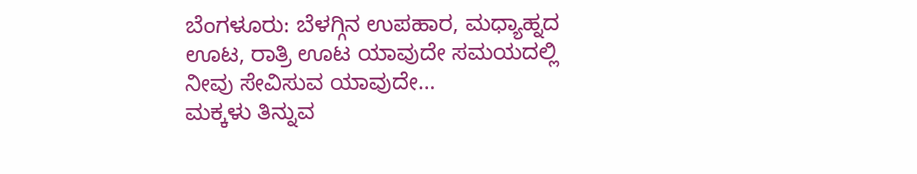ಬೆಂಗಳೂರು: ಬೆಳಗ್ಗಿನ ಉಪಹಾರ, ಮಧ್ಯಾಹ್ನದ ಊಟ, ರಾತ್ರಿ ಊಟ ಯಾವುದೇ ಸಮಯದಲ್ಲಿ ನೀವು ಸೇವಿಸುವ ಯಾವುದೇ…
ಮಕ್ಕಳು ತಿನ್ನುವ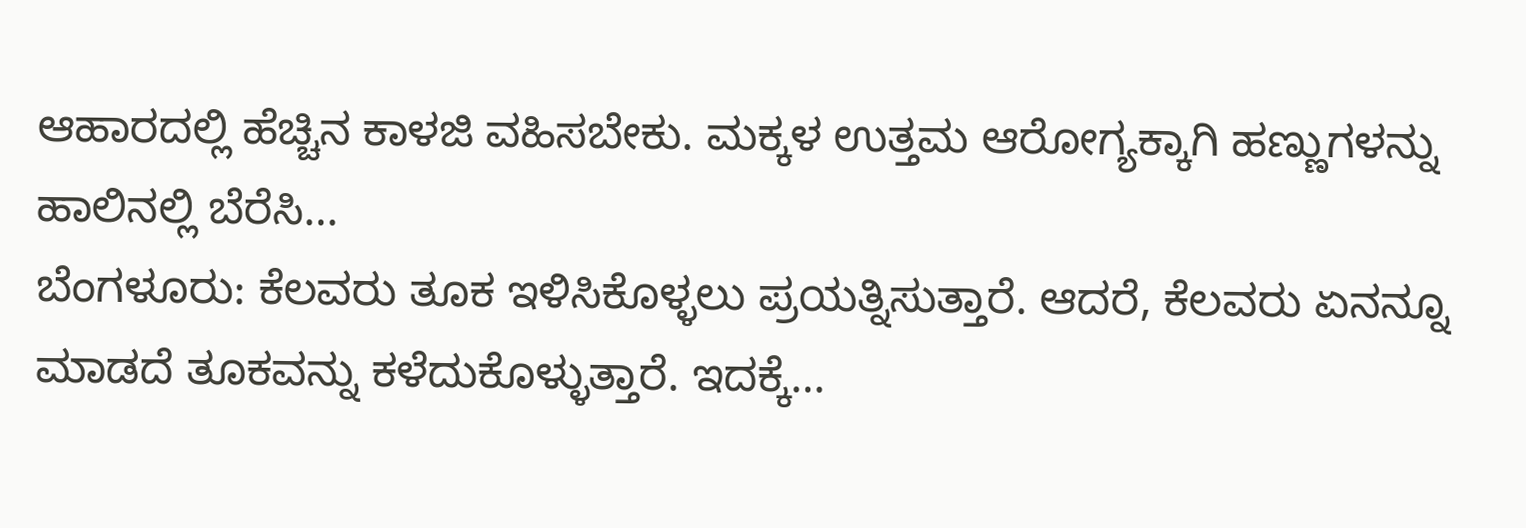ಆಹಾರದಲ್ಲಿ ಹೆಚ್ಚಿನ ಕಾಳಜಿ ವಹಿಸಬೇಕು. ಮಕ್ಕಳ ಉತ್ತಮ ಆರೋಗ್ಯಕ್ಕಾಗಿ ಹಣ್ಣುಗಳನ್ನು ಹಾಲಿನಲ್ಲಿ ಬೆರೆಸಿ…
ಬೆಂಗಳೂರು: ಕೆಲವರು ತೂಕ ಇಳಿಸಿಕೊಳ್ಳಲು ಪ್ರಯತ್ನಿಸುತ್ತಾರೆ. ಆದರೆ, ಕೆಲವರು ಏನನ್ನೂ ಮಾಡದೆ ತೂಕವನ್ನು ಕಳೆದುಕೊಳ್ಳುತ್ತಾರೆ. ಇದಕ್ಕೆ…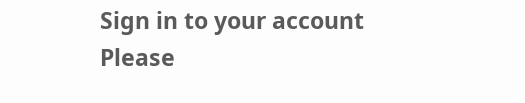Sign in to your account
Please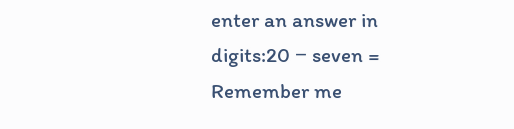enter an answer in digits:20 − seven =
Remember me